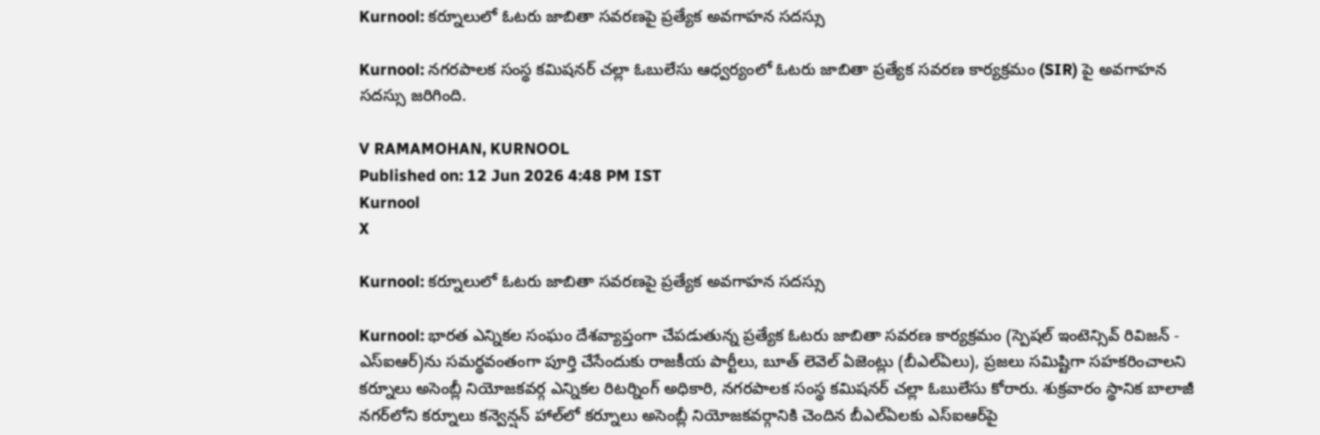Kurnool: కర్నూలులో ఓటరు జాబితా సవరణపై ప్రత్యేక అవగాహన సదస్సు

Kurnool: నగరపాలక సంస్థ కమిషనర్ చల్లా ఓబులేసు ఆధ్వర్యంలో ఓటరు జాబితా ప్రత్యేక సవరణ కార్యక్రమం (SIR) పై అవగాహన సదస్సు జరిగింది.

V RAMAMOHAN, KURNOOL
Published on: 12 Jun 2026 4:48 PM IST
Kurnool
X

Kurnool: కర్నూలులో ఓటరు జాబితా సవరణపై ప్రత్యేక అవగాహన సదస్సు

Kurnool: భారత ఎన్నికల సంఘం దేశవ్యాప్తంగా చేపడుతున్న ప్రత్యేక ఓటరు జాబితా సవరణ కార్యక్రమం (స్పెషల్ ఇంటెన్సివ్ రివిజన్ - ఎస్‌ఐఆర్)ను సమర్థవంతంగా పూర్తి చేసేందుకు రాజకీయ పార్టీలు, బూత్ లెవెల్ ఏజెంట్లు (బీఎల్‌ఏలు), ప్రజలు సమిష్టిగా సహకరించాలని కర్నూలు అసెంబ్లీ నియోజకవర్గ ఎన్నికల రిటర్నింగ్ అధికారి, నగరపాలక సంస్థ కమిషనర్ చల్లా ఓబులేసు కోరారు. శుక్రవారం స్థానిక బాలాజీ నగర్‌లోని కర్నూలు కన్వెన్షన్ హాల్‌లో కర్నూలు అసెంబ్లీ నియోజకవర్గానికి చెందిన బీఎల్‌ఏలకు ఎస్‌ఐఆర్‌పై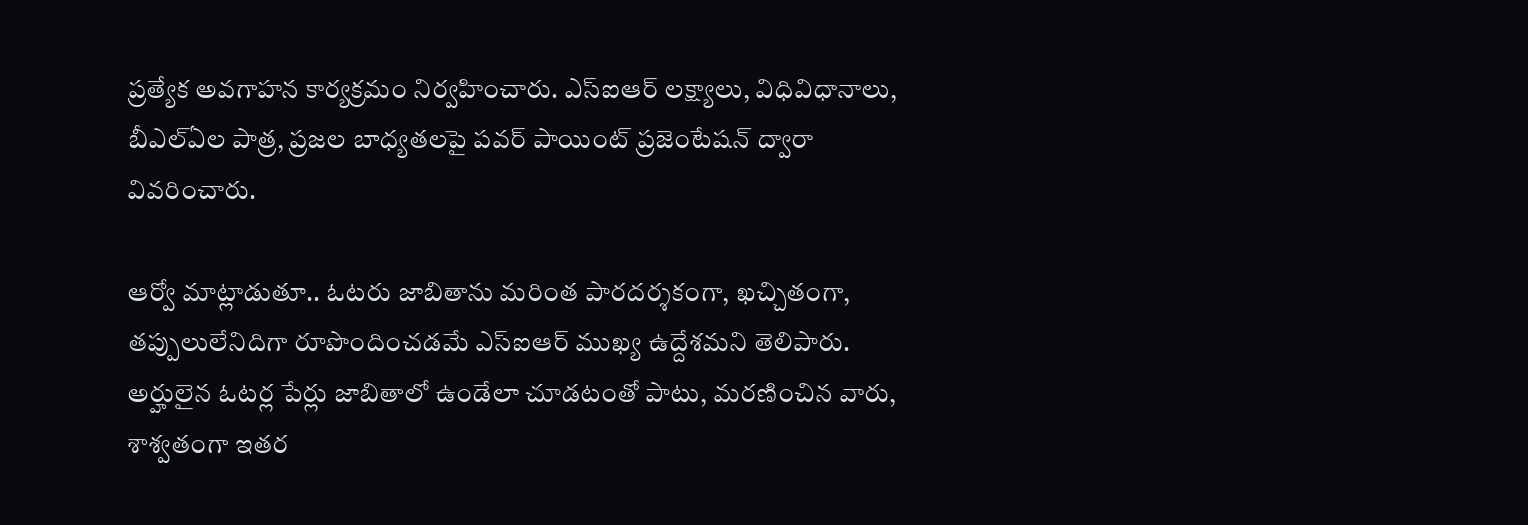ప్రత్యేక అవగాహన కార్యక్రమం నిర్వహించారు. ఎస్‌ఐఆర్ లక్ష్యాలు, విధివిధానాలు, బీఎల్‌ఏల పాత్ర, ప్రజల బాధ్యతలపై పవర్ పాయింట్ ప్రజెంటేషన్ ద్వారా వివరించారు.

ఆర్వో మాట్లాడుతూ.. ఓటరు జాబితాను మరింత పారదర్శకంగా, ఖచ్చితంగా, తప్పులులేనిదిగా రూపొందించడమే ఎస్‌ఐఆర్ ముఖ్య ఉద్దేశమని తెలిపారు. అర్హులైన ఓటర్ల పేర్లు జాబితాలో ఉండేలా చూడటంతో పాటు, మరణించిన వారు, శాశ్వతంగా ఇతర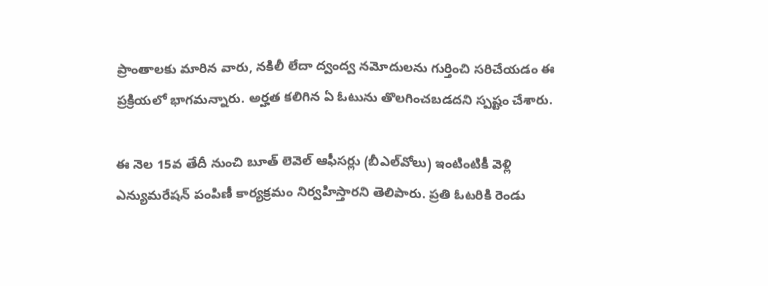ప్రాంతాలకు మారిన వారు, నకిలీ లేదా ద్వంద్వ నమోదులను గుర్తించి సరిచేయడం ఈ ప్రక్రియలో భాగమన్నారు. అర్హత కలిగిన ఏ ఓటును తొలగించబడదని స్పష్టం చేశారు.

ఈ నెల 15వ తేదీ నుంచి బూత్ లెవెల్ ఆఫీసర్లు (బీఎల్‌వోలు) ఇంటింటికీ వెళ్లి ఎన్యుమరేషన్ పంపిణీ కార్యక్రమం నిర్వహిస్తారని తెలిపారు. ప్రతి ఓటరికి రెండు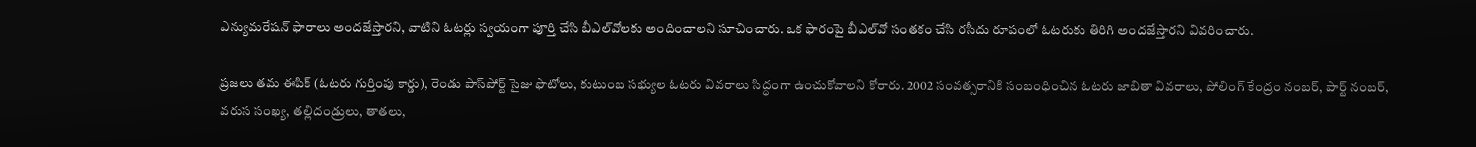ఎన్యుమరేషన్ ఫారాలు అందజేస్తారని, వాటిని ఓటర్లు స్వయంగా పూర్తి చేసి బీఎల్‌వోలకు అందించాలని సూచించారు. ఒక ఫారంపై బీఎల్‌వో సంతకం చేసి రసీదు రూపంలో ఓటరుకు తిరిగి అందజేస్తారని వివరించారు.

ప్రజలు తమ ఈపిక్ (ఓటరు గుర్తింపు కార్డు), రెండు పాస్‌పోర్ట్ సైజు ఫొటోలు, కుటుంబ సభ్యుల ఓటరు వివరాలు సిద్ధంగా ఉంచుకోవాలని కోరారు. 2002 సంవత్సరానికి సంబంధించిన ఓటరు జాబితా వివరాలు, పోలింగ్ కేంద్రం నంబర్, పార్ట్ నంబర్, వరుస సంఖ్య, తల్లిదండ్రులు, తాతలు,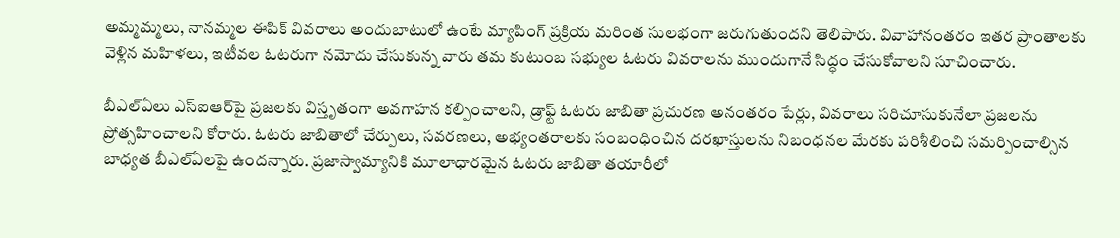అమ్మమ్మలు, నానమ్మల ఈపిక్ వివరాలు అందుబాటులో ఉంటే మ్యాపింగ్ ప్రక్రియ మరింత సులభంగా జరుగుతుందని తెలిపారు. వివాహానంతరం ఇతర ప్రాంతాలకు వెళ్లిన మహిళలు, ఇటీవల ఓటరుగా నమోదు చేసుకున్న వారు తమ కుటుంబ సభ్యుల ఓటరు వివరాలను ముందుగానే సిద్ధం చేసుకోవాలని సూచించారు.

బీఎల్‌ఏలు ఎస్‌ఐఆర్‌పై ప్రజలకు విస్తృతంగా అవగాహన కల్పించాలని, డ్రాఫ్ట్ ఓటరు జాబితా ప్రచురణ అనంతరం పేర్లు, వివరాలు సరిచూసుకునేలా ప్రజలను ప్రోత్సహించాలని కోరారు. ఓటరు జాబితాలో చేర్పులు, సవరణలు, అభ్యంతరాలకు సంబంధించిన దరఖాస్తులను నిబంధనల మేరకు పరిశీలించి సమర్పించాల్సిన బాధ్యత బీఎల్‌ఏలపై ఉందన్నారు. ప్రజాస్వామ్యానికి మూలాధారమైన ఓటరు జాబితా తయారీలో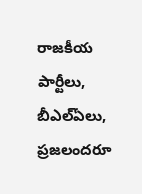రాజకీయ పార్టీలు, బీఎల్‌ఏలు, ప్రజలందరూ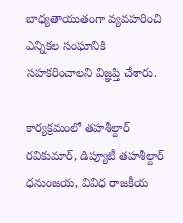బాధ్యతాయుతంగా వ్యవహరించి ఎన్నికల సంఘానికి సహకరించాలని విజ్ఞప్తి చేశారు.

కార్యక్రమంలో తహశీల్దార్ రవికుమార్, డిప్యూటీ తహశీల్దార్ ధనుంజయ, వివిధ రాజకీయ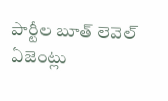పార్టీల బూత్ లెవెల్ ఏజెంట్లు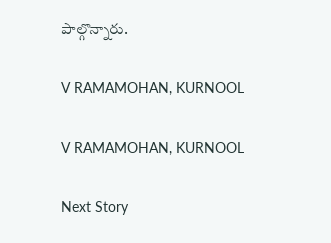పాల్గొన్నారు.

V RAMAMOHAN, KURNOOL

V RAMAMOHAN, KURNOOL

Next Story